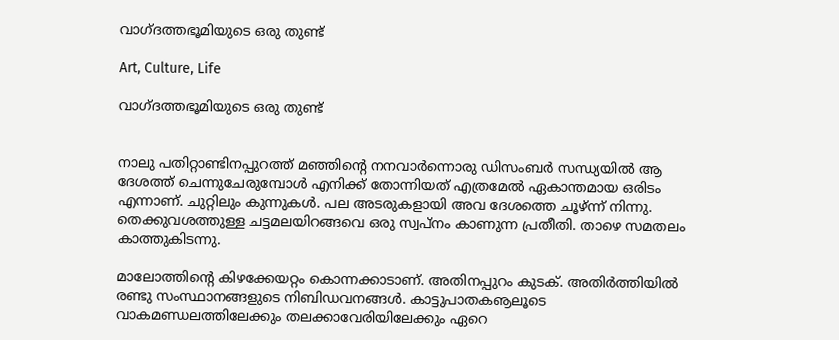വാഗ്ദത്തഭൂമിയുടെ ഒരു തുണ്ട്

Art, Culture, Life

വാഗ്ദത്തഭൂമിയുടെ ഒരു തുണ്ട്


നാലു പതിറ്റാണ്ടിനപ്പുറത്ത് മഞ്ഞിന്റെ നനവാർന്നൊരു ഡിസംബർ സന്ധ്യയിൽ ആ ദേശത്ത് ചെന്നുചേരുമ്പോൾ എനിക്ക് തോന്നിയത് എത്രമേൽ ഏകാന്തമായ ഒരിടം എന്നാണ്. ചുറ്റിലും കുന്നുകൾ. പല അടരുകളായി അവ ദേശത്തെ ചൂഴ്ന്ന് നിന്നു. തെക്കുവശത്തുള്ള ചട്ടമലയിറങ്ങവെ ഒരു സ്വപ്‌നം കാണുന്ന പ്രതീതി. താഴെ സമതലം കാത്തുകിടന്നു.

മാലോത്തിന്റെ കിഴക്കേയറ്റം കൊന്നക്കാടാണ്. അതിനപ്പുറം കുടക്. അതിർത്തിയിൽ രണ്ടു സംസ്ഥാനങ്ങളുടെ നിബിഡവനങ്ങൾ. കാട്ടുപാതകൡലൂടെ വാകമണ്ഡലത്തിലേക്കും തലക്കാവേരിയിലേക്കും ഏറെ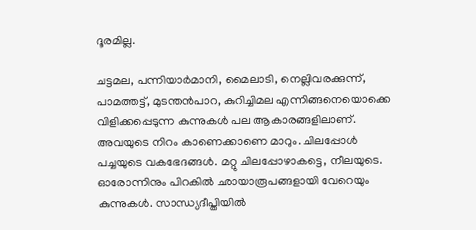ദൂരമില്ല.

ചട്ടമല, പന്നിയാർമാനി, മൈലാടി, നെല്ലിവരക്കുന്ന്, പാമത്തട്ട്, മുടന്തൻപാറ, കുറിച്ചിമല എന്നിങ്ങനെയൊക്കെ വിളിക്കപ്പെടുന്ന കുന്നുകൾ പല ആകാരങ്ങളിലാണ്. അവയുടെ നിറം കാണെക്കാണെ മാറും. ചിലപ്പോൾ പച്ചയുടെ വകഭേദങ്ങൾ. മറ്റു ചിലപ്പോഴാകട്ടെ, നീലയുടെ. ഓരോന്നിനും പിറകിൽ ഛായാരൂപങ്ങളായി വേറെയും കുന്നുകൾ. സാന്ധ്യദീപ്തിയിൽ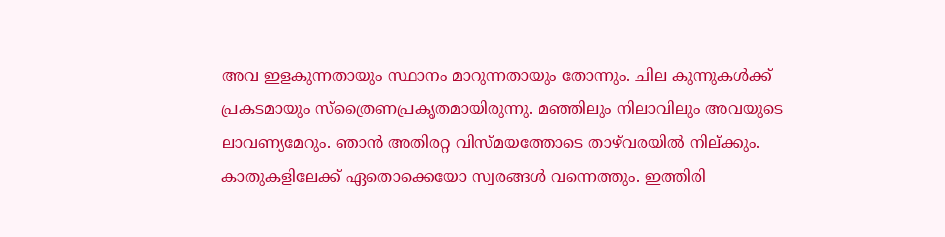അവ ഇളകുന്നതായും സ്ഥാനം മാറുന്നതായും തോന്നും. ചില കുന്നുകൾക്ക് പ്രകടമായും സ്‌ത്രൈണപ്രകൃതമായിരുന്നു. മഞ്ഞിലും നിലാവിലും അവയുടെ ലാവണ്യമേറും. ഞാൻ അതിരറ്റ വിസ്മയത്തോടെ താഴ്‌വരയിൽ നില്ക്കും. കാതുകളിലേക്ക് ഏതൊക്കെയോ സ്വരങ്ങൾ വന്നെത്തും. ഇത്തിരി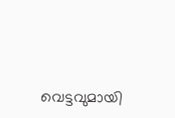വെട്ടവുമായി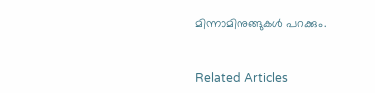മിന്നാമിനുങ്ങുകൾ പറക്കും.


Related Articles